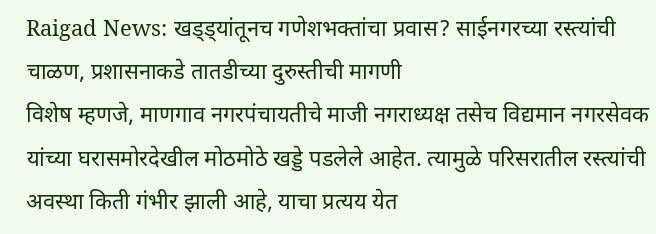Raigad News: खड्ड्यांतूनच गणेशभक्तांचा प्रवास? साईनगरच्या रस्त्यांची चाळण, प्रशासनाकडे तातडीच्या दुरुस्तीची मागणी
विशेष म्हणजे, माणगाव नगरपंचायतीचे माजी नगराध्यक्ष तसेच विद्यमान नगरसेवक यांच्या घरासमोरदेखील मोठमोठे खड्डे पडलेले आहेत. त्यामुळे परिसरातील रस्त्यांची अवस्था किती गंभीर झाली आहे, याचा प्रत्यय येत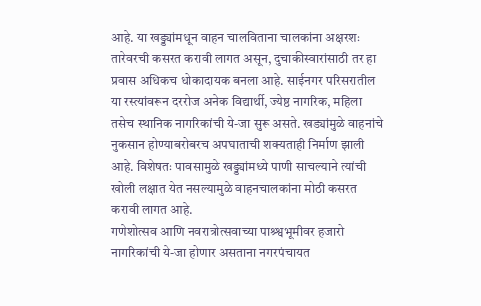आहे. या खड्ड्यांमधून वाहन चालविताना चालकांना अक्षरशः तारेवरची कसरत करावी लागत असून, दुचाकीस्वारांसाठी तर हा प्रवास अधिकच धोकादायक बनला आहे. साईनगर परिसरातील या रस्त्यांवरून दररोज अनेक विद्यार्थी, ज्येष्ठ नागरिक, महिला तसेच स्थानिक नागरिकांची ये-जा सुरू असते. खड्यांमुळे वाहनांचे नुकसान होण्याबरोबरच अपघाताची शक्यताही निर्माण झाली आहे. विशेषतः पावसामुळे खड्ड्यांमध्ये पाणी साचल्याने त्यांची खोली लक्षात येत नसल्यामुळे वाहनचालकांना मोठी कसरत करावी लागत आहे.
गणेशोत्सव आणि नवरात्रोत्सवाच्या पाश्र्श्वभूमीवर हजारो नागरिकांची ये-जा होणार असताना नगरपंचायत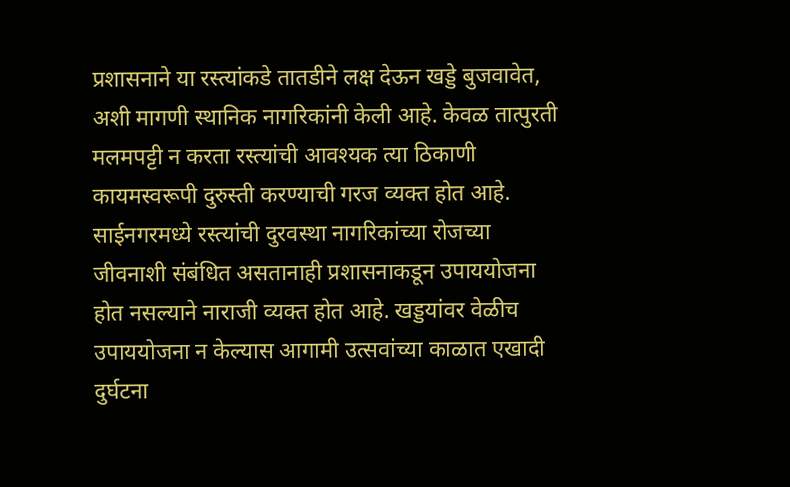प्रशासनाने या रस्त्यांकडे तातडीने लक्ष देऊन खड्डे बुजवावेत, अशी मागणी स्थानिक नागरिकांनी केली आहे. केवळ तात्पुरती मलमपट्टी न करता रस्त्यांची आवश्यक त्या ठिकाणी कायमस्वरूपी दुरुस्ती करण्याची गरज व्यक्त होत आहे.
साईनगरमध्ये रस्त्यांची दुरवस्था नागरिकांच्या रोजच्या जीवनाशी संबंधित असतानाही प्रशासनाकडून उपाययोजना होत नसल्याने नाराजी व्यक्त होत आहे. खड्डयांवर वेळीच उपाययोजना न केल्यास आगामी उत्सवांच्या काळात एखादी दुर्घटना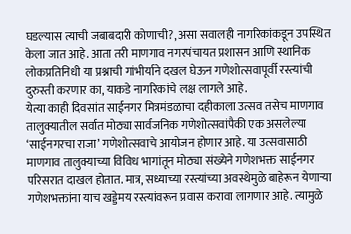घडल्यास त्याची जबाबदारी कोणाची?, असा सवालही नागरिकांकडून उपस्थित केला जात आहे. आता तरी माणगाव नगरपंचायत प्रशासन आणि स्थानिक लोकप्रतिनिधी या प्रश्नाची गांभीर्याने दखल घेऊन गणेशोत्सवापूर्वी रस्त्यांची दुरुस्ती करणार का, याकडे नागरिकांचे लक्ष लागले आहे.
येत्या काही दिवसांत साईनगर मित्रमंडळाचा दहीकाला उत्सव तसेच माणगाव तालुक्यातील सर्वात मोठ्या सार्वजनिक गणेशोत्सवांपैकी एक असलेल्या ‘साईनगरचा राजा’ गणेशोत्सवाचे आयोजन होणार आहे. या उत्सवासाठी माणगाव तालुक्याच्या विविध भागांतून मोठ्या संख्येने गणेशभक्त साईनगर परिसरात दाखल होतात. मात्र, सध्याच्या रस्त्यांच्या अवस्थेमुळे बाहेरून येणाऱ्या गणेशभक्तांना याच खड्डेमय रस्त्यांवरून प्रवास करावा लागणार आहे. त्यामुळे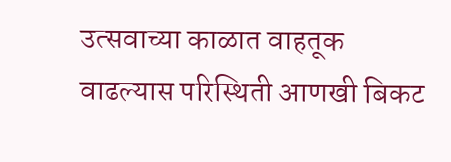उत्सवाच्या काळात वाहतूक वाढल्यास परिस्थिती आणखी बिकट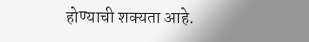होण्याची शक्यता आहे.